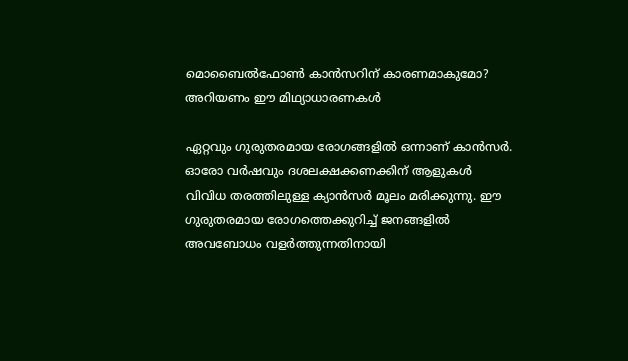മൊബൈല്‍ഫോണ്‍ കാന്‍സറിന് കാരണമാകുമോ? അറിയണം ഈ മിഥ്യാധാരണകള്‍

ഏറ്റവും ഗുരുതരമായ രോഗങ്ങളില്‍ ഒന്നാണ് കാന്‍സര്‍. ഓരോ വര്‍ഷവും ദശലക്ഷക്കണക്കിന് ആളുകള്‍ വിവിധ തരത്തിലുള്ള ക്യാന്‍സര്‍ മൂലം മരിക്കുന്നു. ഈ ഗുരുതരമായ രോഗത്തെക്കുറിച്ച് ജനങ്ങളില്‍ അവബോധം വളര്‍ത്തുന്നതിനായി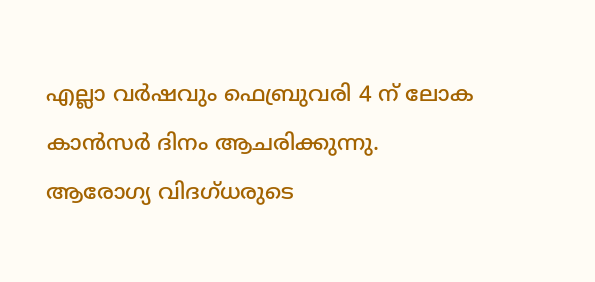എല്ലാ വര്‍ഷവും ഫെബ്രുവരി 4 ന് ലോക കാന്‍സര്‍ ദിനം ആചരിക്കുന്നു. ആരോഗ്യ വിദഗ്ധരുടെ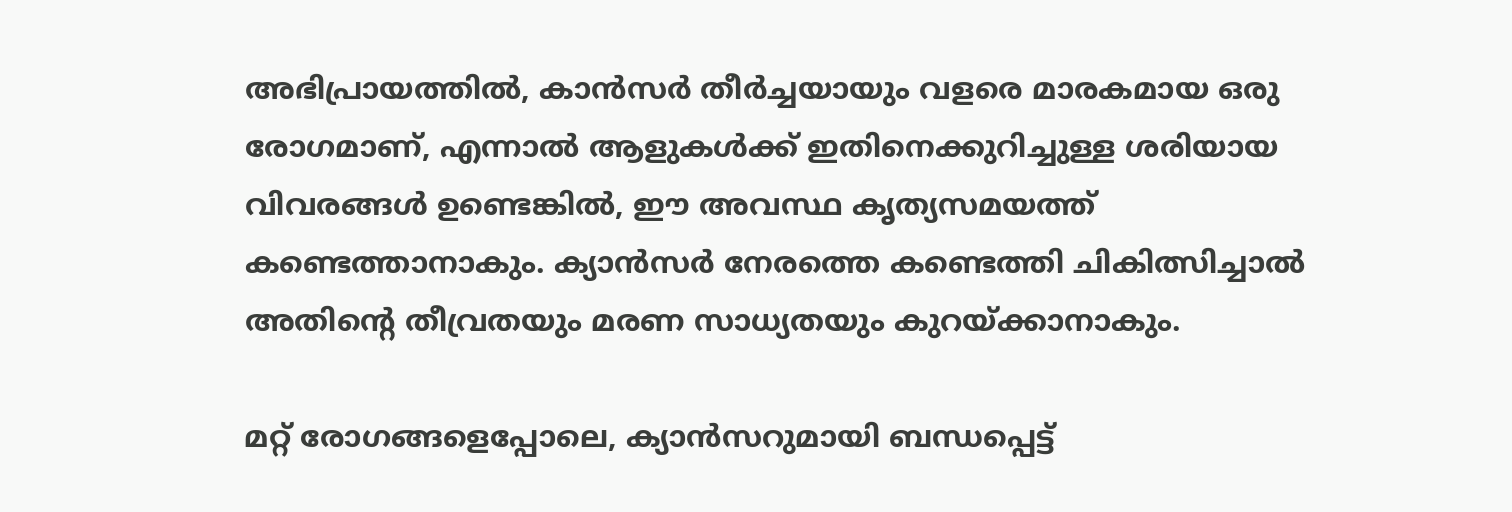അഭിപ്രായത്തില്‍, കാന്‍സര്‍ തീര്‍ച്ചയായും വളരെ മാരകമായ ഒരു രോഗമാണ്, എന്നാല്‍ ആളുകള്‍ക്ക് ഇതിനെക്കുറിച്ചുള്ള ശരിയായ വിവരങ്ങള്‍ ഉണ്ടെങ്കില്‍, ഈ അവസ്ഥ കൃത്യസമയത്ത് കണ്ടെത്താനാകും. ക്യാന്‍സര്‍ നേരത്തെ കണ്ടെത്തി ചികിത്സിച്ചാല്‍ അതിന്റെ തീവ്രതയും മരണ സാധ്യതയും കുറയ്ക്കാനാകും.

മറ്റ് രോഗങ്ങളെപ്പോലെ, ക്യാന്‍സറുമായി ബന്ധപ്പെട്ട്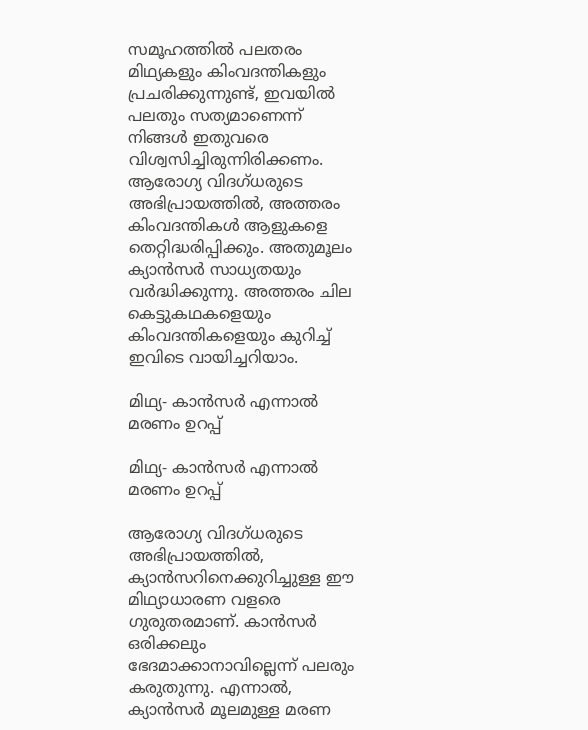സമൂഹത്തില്‍ പലതരം മിഥ്യകളും കിംവദന്തികളും പ്രചരിക്കുന്നുണ്ട്, ഇവയില്‍ പലതും സത്യമാണെന്ന് നിങ്ങള്‍ ഇതുവരെ വിശ്വസിച്ചിരുന്നിരിക്കണം. ആരോഗ്യ വിദഗ്ധരുടെ അഭിപ്രായത്തില്‍, അത്തരം കിംവദന്തികള്‍ ആളുകളെ തെറ്റിദ്ധരിപ്പിക്കും. അതുമൂലം ക്യാന്‍സര്‍ സാധ്യതയും വര്‍ദ്ധിക്കുന്നു. അത്തരം ചില കെട്ടുകഥകളെയും കിംവദന്തികളെയും കുറിച്ച് ഇവിടെ വായിച്ചറിയാം.

മിഥ്യ- കാന്‍സര്‍ എന്നാല്‍ മരണം ഉറപ്പ്

മിഥ്യ- കാന്‍സര്‍ എന്നാല്‍ മരണം ഉറപ്പ്

ആരോഗ്യ വിദഗ്ധരുടെ അഭിപ്രായത്തില്‍, ക്യാന്‍സറിനെക്കുറിച്ചുള്ള ഈ മിഥ്യാധാരണ വളരെ ഗുരുതരമാണ്. കാന്‍സര്‍ ഒരിക്കലും ഭേദമാക്കാനാവില്ലെന്ന് പലരും കരുതുന്നു. എന്നാല്‍, ക്യാന്‍സര്‍ മൂലമുള്ള മരണ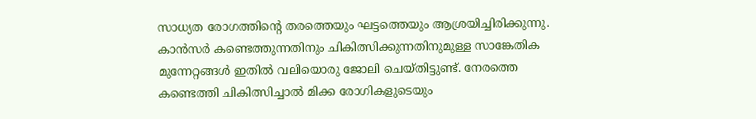സാധ്യത രോഗത്തിന്റെ തരത്തെയും ഘട്ടത്തെയും ആശ്രയിച്ചിരിക്കുന്നു. കാന്‍സര്‍ കണ്ടെത്തുന്നതിനും ചികിത്സിക്കുന്നതിനുമുള്ള സാങ്കേതിക മുന്നേറ്റങ്ങള്‍ ഇതില്‍ വലിയൊരു ജോലി ചെയ്തിട്ടുണ്ട്. നേരത്തെ കണ്ടെത്തി ചികിത്സിച്ചാല്‍ മിക്ക രോഗികളുടെയും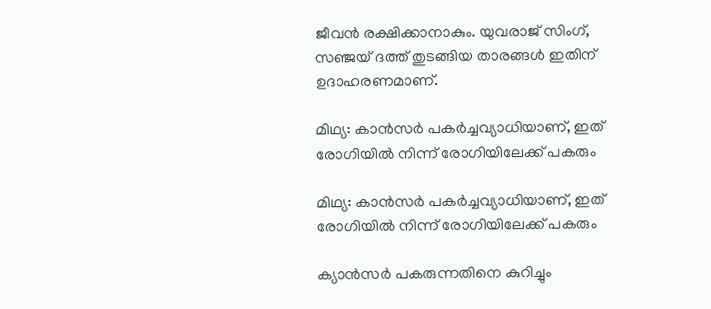ജീവന്‍ രക്ഷിക്കാനാകും. യുവരാജ് സിംഗ്, സഞ്ജയ് ദത്ത് തുടങ്ങിയ താരങ്ങള്‍ ഇതിന് ഉദാഹരണമാണ്.

മിഥ്യ: കാന്‍സര്‍ പകര്‍ച്ചവ്യാധിയാണ്, ഇത് രോഗിയില്‍ നിന്ന് രോഗിയിലേക്ക് പകരും

മിഥ്യ: കാന്‍സര്‍ പകര്‍ച്ചവ്യാധിയാണ്, ഇത് രോഗിയില്‍ നിന്ന് രോഗിയിലേക്ക് പകരും

ക്യാന്‍സര്‍ പകരുന്നതിനെ കുറിച്ചും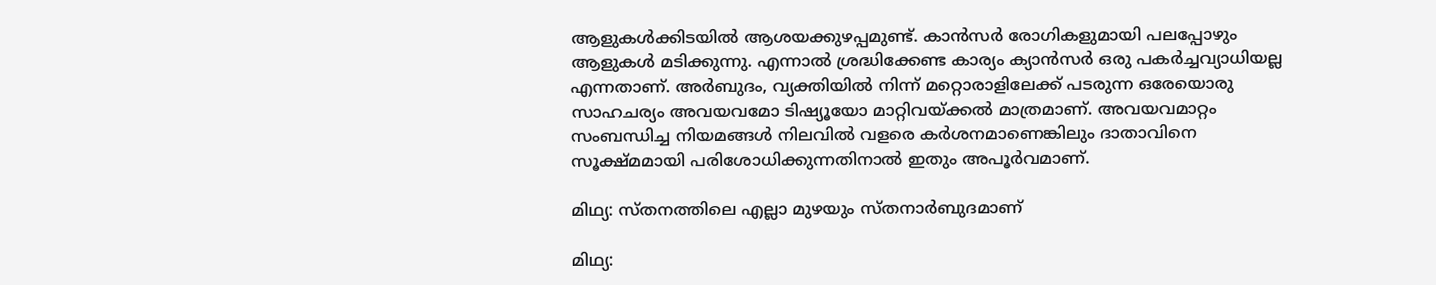ആളുകള്‍ക്കിടയില്‍ ആശയക്കുഴപ്പമുണ്ട്. കാന്‍സര്‍ രോഗികളുമായി പലപ്പോഴും ആളുകള്‍ മടിക്കുന്നു. എന്നാല്‍ ശ്രദ്ധിക്കേണ്ട കാര്യം ക്യാന്‍സര്‍ ഒരു പകര്‍ച്ചവ്യാധിയല്ല എന്നതാണ്. അര്‍ബുദം, വ്യക്തിയില്‍ നിന്ന് മറ്റൊരാളിലേക്ക് പടരുന്ന ഒരേയൊരു സാഹചര്യം അവയവമോ ടിഷ്യൂയോ മാറ്റിവയ്ക്കല്‍ മാത്രമാണ്. അവയവമാറ്റം സംബന്ധിച്ച നിയമങ്ങള്‍ നിലവില്‍ വളരെ കര്‍ശനമാണെങ്കിലും ദാതാവിനെ സൂക്ഷ്മമായി പരിശോധിക്കുന്നതിനാല്‍ ഇതും അപൂര്‍വമാണ്.

മിഥ്യ: സ്തനത്തിലെ എല്ലാ മുഴയും സ്തനാര്‍ബുദമാണ്

മിഥ്യ: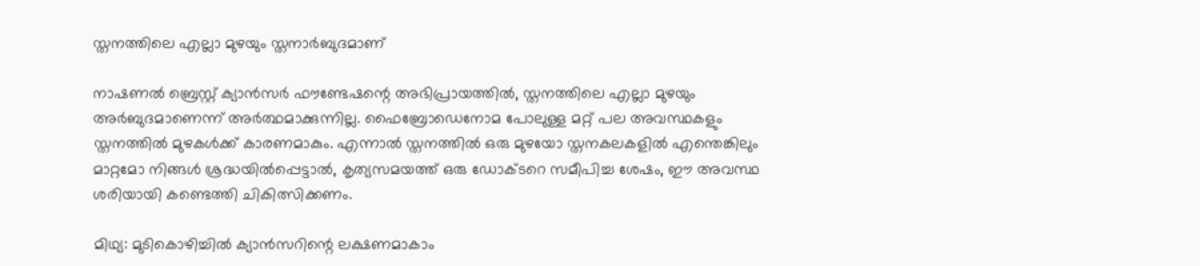സ്തനത്തിലെ എല്ലാ മുഴയും സ്തനാര്‍ബുദമാണ്

നാഷണല്‍ ബ്രെസ്റ്റ് ക്യാന്‍സര്‍ ഫൗണ്ടേഷന്റെ അഭിപ്രായത്തില്‍, സ്തനത്തിലെ എല്ലാ മുഴയും അര്‍ബുദമാണെന്ന് അര്‍ത്ഥമാക്കുന്നില്ല. ഫൈബ്രോഡെനോമ പോലുള്ള മറ്റ് പല അവസ്ഥകളും സ്തനത്തില്‍ മുഴകള്‍ക്ക് കാരണമാകും. എന്നാല്‍ സ്തനത്തില്‍ ഒരു മുഴയോ സ്തനകലകളില്‍ എന്തെങ്കിലും മാറ്റമോ നിങ്ങള്‍ ശ്രദ്ധയില്‍പ്പെട്ടാല്‍, കൃത്യസമയത്ത് ഒരു ഡോക്ടറെ സമീപിച്ച ശേഷം, ഈ അവസ്ഥ ശരിയായി കണ്ടെത്തി ചികിത്സിക്കണം.

മിഥ്യ: മുടികൊഴിച്ചില്‍ ക്യാന്‍സറിന്റെ ലക്ഷണമാകാം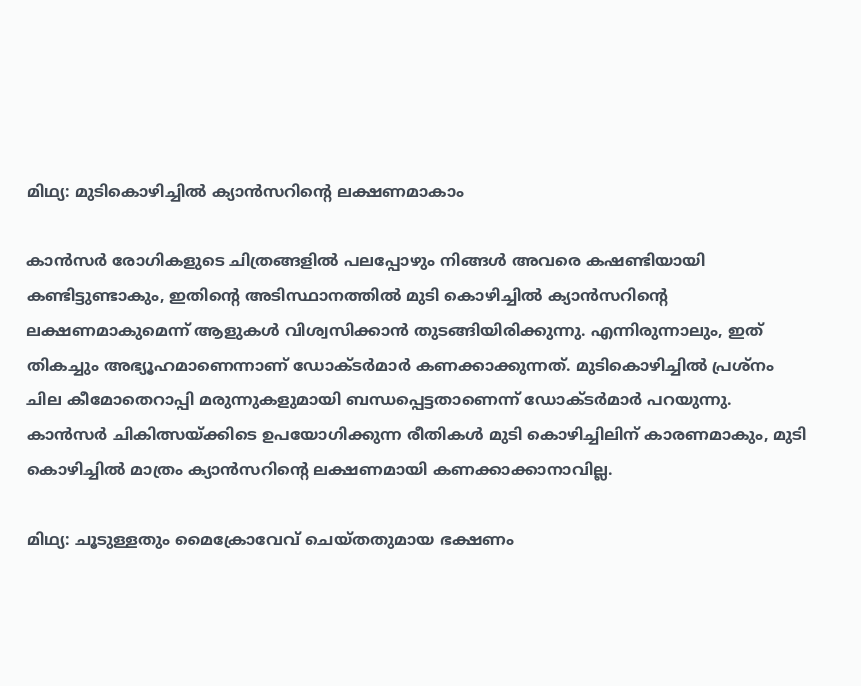മിഥ്യ: മുടികൊഴിച്ചില്‍ ക്യാന്‍സറിന്റെ ലക്ഷണമാകാം

കാന്‍സര്‍ രോഗികളുടെ ചിത്രങ്ങളില്‍ പലപ്പോഴും നിങ്ങള്‍ അവരെ കഷണ്ടിയായി കണ്ടിട്ടുണ്ടാകും, ഇതിന്റെ അടിസ്ഥാനത്തില്‍ മുടി കൊഴിച്ചില്‍ ക്യാന്‍സറിന്റെ ലക്ഷണമാകുമെന്ന് ആളുകള്‍ വിശ്വസിക്കാന്‍ തുടങ്ങിയിരിക്കുന്നു. എന്നിരുന്നാലും, ഇത് തികച്ചും അഭ്യൂഹമാണെന്നാണ് ഡോക്ടര്‍മാര്‍ കണക്കാക്കുന്നത്. മുടികൊഴിച്ചില്‍ പ്രശ്‌നം ചില കീമോതെറാപ്പി മരുന്നുകളുമായി ബന്ധപ്പെട്ടതാണെന്ന് ഡോക്ടര്‍മാര്‍ പറയുന്നു. കാന്‍സര്‍ ചികിത്സയ്ക്കിടെ ഉപയോഗിക്കുന്ന രീതികള്‍ മുടി കൊഴിച്ചിലിന് കാരണമാകും, മുടി കൊഴിച്ചില്‍ മാത്രം ക്യാന്‍സറിന്റെ ലക്ഷണമായി കണക്കാക്കാനാവില്ല.

മിഥ്യ: ചൂടുള്ളതും മൈക്രോവേവ് ചെയ്തതുമായ ഭക്ഷണം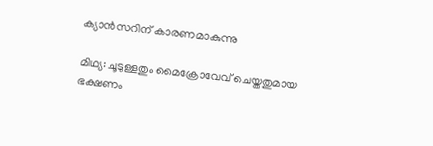ക്യാന്‍സറിന് കാരണമാകുന്നു

മിഥ്യ: ചൂടുള്ളതും മൈക്രോവേവ് ചെയ്തതുമായ ഭക്ഷണം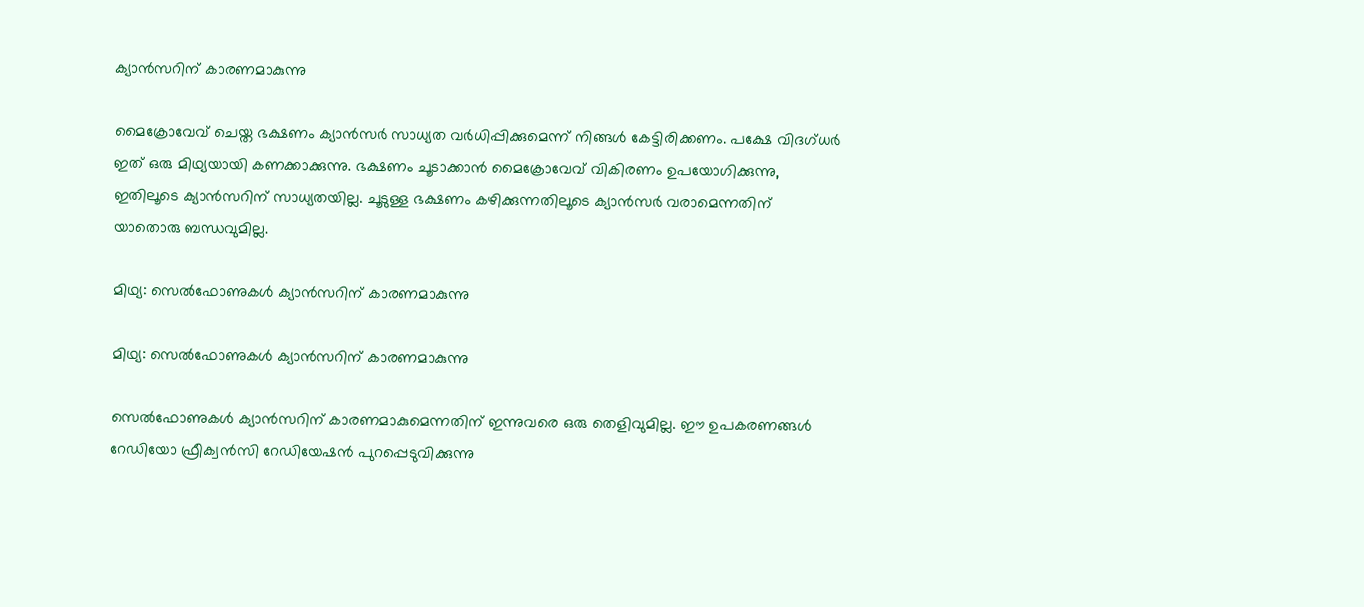ക്യാന്‍സറിന് കാരണമാകുന്നു

മൈക്രോവേവ് ചെയ്ത ഭക്ഷണം ക്യാന്‍സര്‍ സാധ്യത വര്‍ധിപ്പിക്കുമെന്ന് നിങ്ങള്‍ കേട്ടിരിക്കണം. പക്ഷേ വിദഗ്ധര്‍ ഇത് ഒരു മിഥ്യയായി കണക്കാക്കുന്നു. ഭക്ഷണം ചൂടാക്കാന്‍ മൈക്രോവേവ് വികിരണം ഉപയോഗിക്കുന്നു, ഇതിലൂടെ ക്യാന്‍സറിന് സാധ്യതയില്ല. ചൂടുള്ള ഭക്ഷണം കഴിക്കുന്നതിലൂടെ ക്യാന്‍സര്‍ വരാമെന്നതിന് യാതൊരു ബന്ധവുമില്ല.

മിഥ്യ: സെല്‍ഫോണുകള്‍ ക്യാന്‍സറിന് കാരണമാകുന്നു

മിഥ്യ: സെല്‍ഫോണുകള്‍ ക്യാന്‍സറിന് കാരണമാകുന്നു

സെല്‍ഫോണുകള്‍ ക്യാന്‍സറിന് കാരണമാകുമെന്നതിന് ഇന്നുവരെ ഒരു തെളിവുമില്ല. ഈ ഉപകരണങ്ങള്‍ റേഡിയോ ഫ്രീക്വന്‍സി റേഡിയേഷന്‍ പുറപ്പെടുവിക്കുന്നു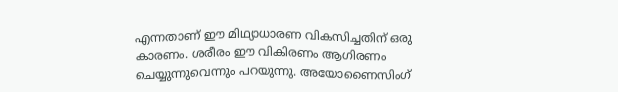എന്നതാണ് ഈ മിഥ്യാധാരണ വികസിച്ചതിന് ഒരു കാരണം. ശരീരം ഈ വികിരണം ആഗിരണം ചെയ്യുന്നുവെന്നും പറയുന്നു. അയോണൈസിംഗ്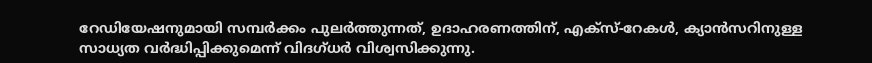റേഡിയേഷനുമായി സമ്പര്‍ക്കം പുലര്‍ത്തുന്നത്, ഉദാഹരണത്തിന്, എക്‌സ്-റേകള്‍, ക്യാന്‍സറിനുള്ള സാധ്യത വര്‍ദ്ധിപ്പിക്കുമെന്ന് വിദഗ്ധര്‍ വിശ്വസിക്കുന്നു.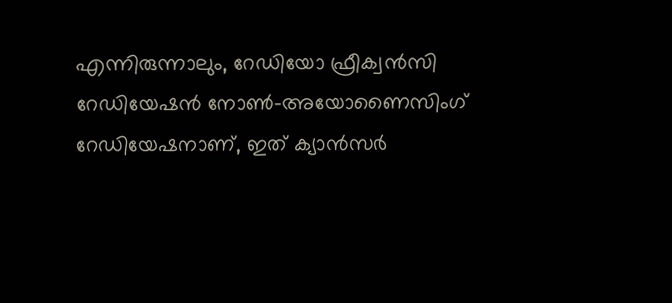എന്നിരുന്നാലും, റേഡിയോ ഫ്രീക്വന്‍സി റേഡിയേഷന്‍ നോണ്‍-അയോണൈസിംഗ് റേഡിയേഷനാണ്, ഇത് ക്യാന്‍സര്‍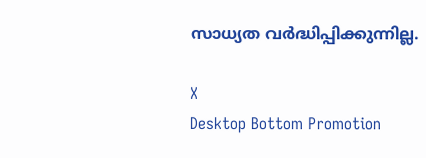സാധ്യത വര്‍ദ്ധിപ്പിക്കുന്നില്ല.

X
Desktop Bottom Promotion